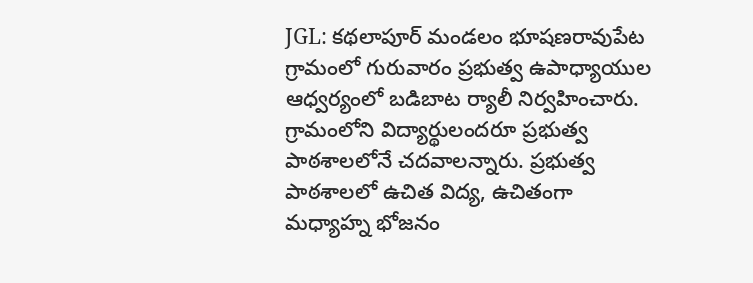JGL: కథలాపూర్ మండలం భూషణరావుపేట గ్రామంలో గురువారం ప్రభుత్వ ఉపాధ్యాయుల ఆధ్వర్యంలో బడిబాట ర్యాలీ నిర్వహించారు. గ్రామంలోని విద్యార్థులందరూ ప్రభుత్వ పాఠశాలలోనే చదవాలన్నారు. ప్రభుత్వ పాఠశాలలో ఉచిత విద్య, ఉచితంగా మధ్యాహ్న భోజనం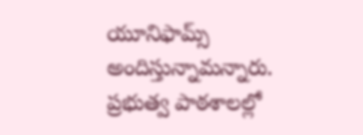యూనిఫామ్స్ అందిస్తున్నామన్నారు. ప్రభుత్వ పాఠశాలల్లో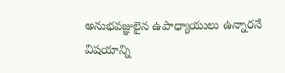అనుభవజ్ఞులైన ఉపాధ్యాయులు ఉన్నారనే విషయాన్ని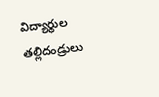విద్యార్థుల తల్లిదండ్రులు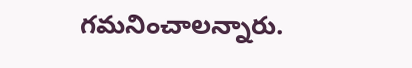గమనించాలన్నారు.